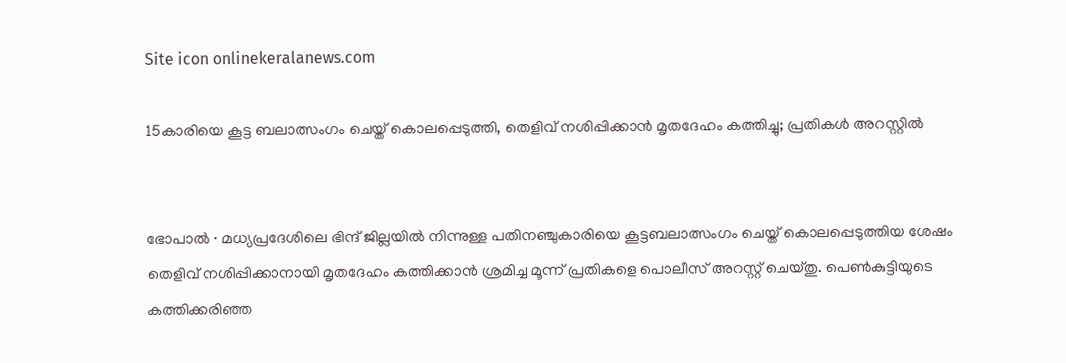Site icon onlinekeralanews.com

15കാരിയെ കൂട്ട ബലാത്സംഗം ചെയ്ത് കൊലപ്പെടുത്തി, തെളിവ് നശിപ്പിക്കാൻ മൃതദേഹം കത്തിച്ചു; പ്രതികൾ അറസ്റ്റിൽ


ഭോപാൽ ∙ മധ്യപ്രദേശിലെ ഭിന്ദ് ജില്ലയിൽ നിന്നുള്ള പതിനഞ്ചുകാരിയെ കൂട്ടബലാത്സംഗം ചെയ്ത് കൊലപ്പെടുത്തിയ ശേഷം തെളിവ് നശിപ്പിക്കാനായി മൃതദേഹം കത്തിക്കാൻ ശ്രമിച്ച മൂന്ന് പ്രതികളെ പൊലീസ് അറസ്റ്റ് ചെയ്തു. പെൺകുട്ടിയുടെ കത്തിക്കരിഞ്ഞ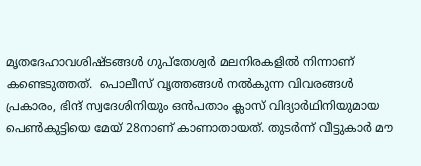മൃതദേഹാവശിഷ്ടങ്ങൾ ഗുപ്തേശ്വർ മലനിരകളിൽ നിന്നാണ് കണ്ടെടുത്തത്.  പൊലീസ് വൃത്തങ്ങൾ നൽകുന്ന വിവരങ്ങൾ പ്രകാരം, ഭിന്ദ് സ്വദേശിനിയും ഒൻപതാം ക്ലാസ് വിദ്യാർഥിനിയുമായ പെൺകുട്ടിയെ മേയ് 28നാണ് കാണാതായത്. തുടർന്ന് വീട്ടുകാർ മൗ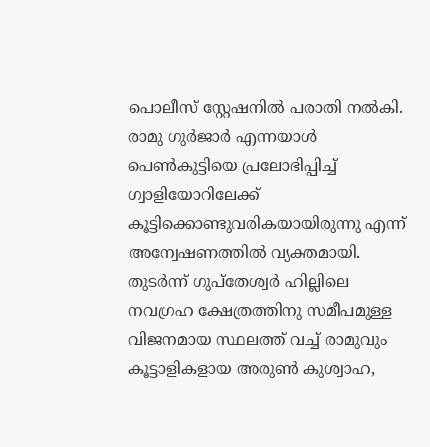പൊലീസ് സ്റ്റേഷനിൽ പരാതി നൽകി. രാമു ഗുർജാർ എന്നയാൾ പെൺകുട്ടിയെ പ്രലോഭിപ്പിച്ച് ഗ്വാളിയോറിലേക്ക് കൂട്ടിക്കൊണ്ടുവരികയായിരുന്നു എന്ന് അന്വേഷണത്തിൽ വ്യക്തമായി. തുടർന്ന് ഗുപ്തേശ്വർ ഹില്ലിലെ നവഗ്രഹ ക്ഷേത്രത്തിനു സമീപമുള്ള വിജനമായ സ്ഥലത്ത് വച്ച് രാമുവും കൂട്ടാളികളായ അരുൺ കുശ്വാഹ,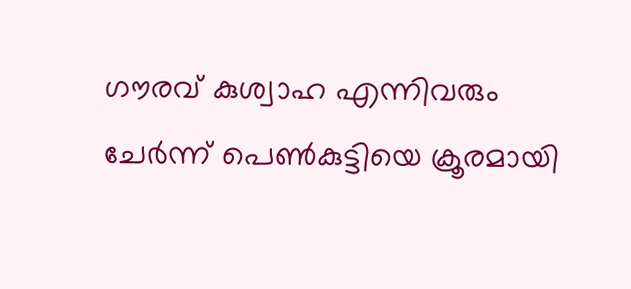ഗൗരവ് കുശ്വാഹ എന്നിവരും ചേർന്ന് പെൺകുട്ടിയെ ക്രൂരമായി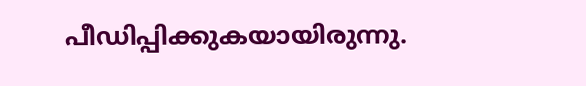പീഡിപ്പിക്കുകയായിരുന്നു.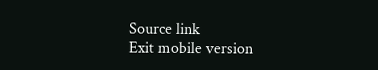Source link
Exit mobile version